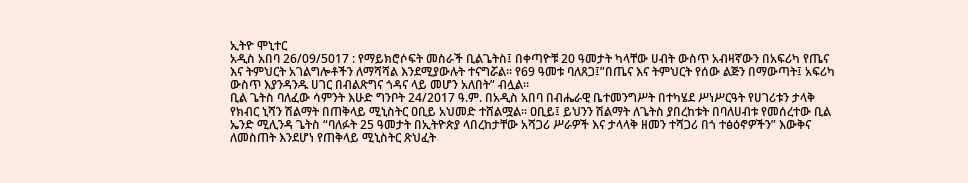ኢትዮ ሞኒተር
አዲስ አበባ 26/09/5017 : የማይክሮሶፍት መስራች ቢልጌትስ፤ በቀጣዮቹ 20 ዓመታት ካላቸው ሀብት ውስጥ አብዛኛውን በአፍሪካ የጤና እና ትምህርት አገልግሎቶችን ለማሻሻል እንደሚያውሉት ተናግሯል። የ69 ዓመቱ ባለጸጋ፤”በጤና እና ትምህርት የሰው ልጅን በማውጣት፤ አፍሪካ ውስጥ እያንዳንዱ ሀገር በብልጽግና ጎዳና ላይ መሆን አለበት” ብሏል።
ቢል ጌትስ ባለፈው ሳምንት እሁድ ግንቦት 24/2017 ዓ.ም. በአዲስ አበባ በብሔራዊ ቤተመንግሥት በተካሄደ ሥነሥርዓት የሀገሪቱን ታላቅ የክብር ኒሻን ሽልማት በጠቅላይ ሚኒስትር ዐቢይ አህመድ ተሸልሟል። ዐቢይ፤ ይህንን ሽልማት ለጌትስ ያበረከቱት በባለሀብቱ የመሰረተው ቢል ኤንድ ሚሊንዳ ጌትስ “ባለፉት 25 ዓመታት በኢትዮጵያ ላበረከታቸው አሻጋሪ ሥራዎች እና ታላላቅ ዘመን ተሻጋሪ በጎ ተፅዕኖዎችን” እውቅና ለመስጠት እንደሆነ የጠቅላይ ሚኒስትር ጽህፈት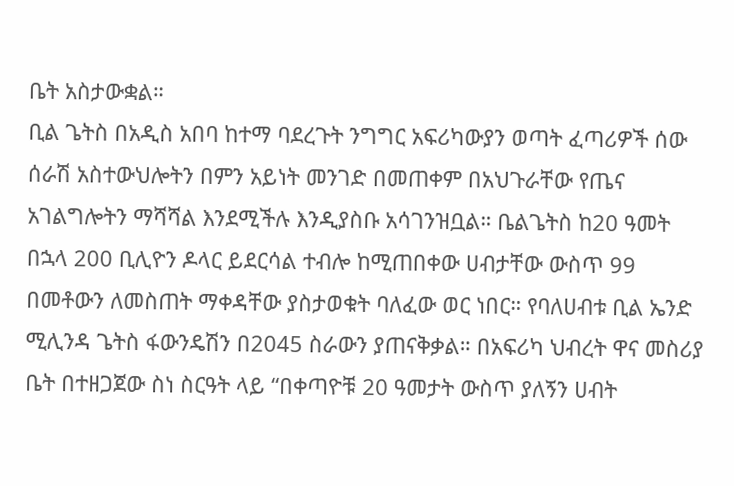ቤት አስታውቋል።
ቢል ጌትስ በአዲስ አበባ ከተማ ባደረጉት ንግግር አፍሪካውያን ወጣት ፈጣሪዎች ሰው ሰራሽ አስተውህሎትን በምን አይነት መንገድ በመጠቀም በአህጉራቸው የጤና አገልግሎትን ማሻሻል እንደሚችሉ እንዲያስቡ አሳገንዝቧል። ቤልጌትስ ከ20 ዓመት በኋላ 200 ቢሊዮን ዶላር ይደርሳል ተብሎ ከሚጠበቀው ሀብታቸው ውስጥ 99 በመቶውን ለመስጠት ማቀዳቸው ያስታወቁት ባለፈው ወር ነበር። የባለሀብቱ ቢል ኤንድ ሚሊንዳ ጌትስ ፋውንዴሽን በ2045 ስራውን ያጠናቅቃል። በአፍሪካ ህብረት ዋና መስሪያ ቤት በተዘጋጀው ስነ ስርዓት ላይ “በቀጣዮቹ 20 ዓመታት ውስጥ ያለኝን ሀብት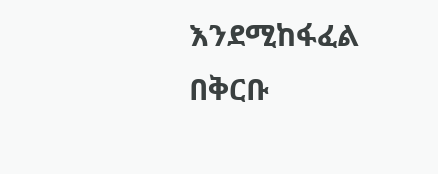እንደሚከፋፈል በቅርቡ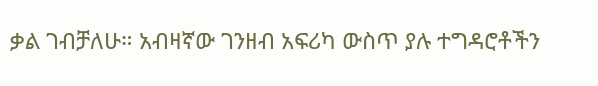ቃል ገብቻለሁ። አብዛኛው ገንዘብ አፍሪካ ውስጥ ያሉ ተግዳሮቶችን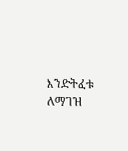እንድትፈቱ ለማገዝ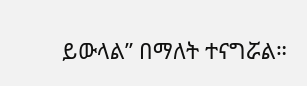ይውላል” በማለት ተናግሯል።